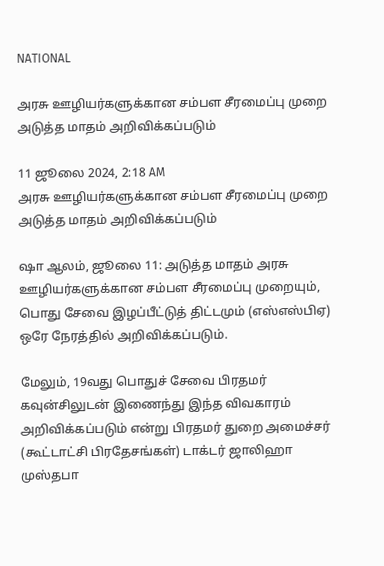NATIONAL

அரசு ஊழியர்களுக்கான சம்பள சீரமைப்பு முறை அடுத்த மாதம் அறிவிக்கப்படும்

11 ஜூலை 2024, 2:18 AM
அரசு ஊழியர்களுக்கான சம்பள சீரமைப்பு முறை அடுத்த மாதம் அறிவிக்கப்படும்

ஷா ஆலம், ஜூலை 11: அடுத்த மாதம் அரசு ஊழியர்களுக்கான சம்பள சீரமைப்பு முறையும், பொது சேவை இழப்பீட்டுத் திட்டமும் (எஸ்எஸ்பிஏ) ஒரே நேரத்தில் அறிவிக்கப்படும்.

மேலும், 19வது பொதுச் சேவை பிரதமர் கவுன்சிலுடன் இணைந்து இந்த விவகாரம் அறிவிக்கப்படும் என்று பிரதமர் துறை அமைச்சர் (கூட்டாட்சி பிரதேசங்கள்) டாக்டர் ஜாலிஹா முஸ்தபா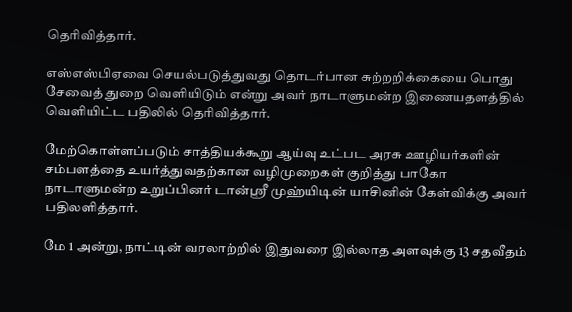தெரிவித்தார்.

எஸ்எஸ்பிஏவை செயல்படுத்துவது தொடர்பான சுற்றறிக்கையை பொது சேவைத் துறை வெளியிடும் என்று அவர் நாடாளுமன்ற இணையதளத்தில் வெளியிட்ட பதிலில் தெரிவித்தார்.

மேற்கொள்ளப்படும் சாத்தியக்கூறு ஆய்வு உட்பட அரசு ஊழியர்களின் சம்பளத்தை உயர்த்துவதற்கான வழிமுறைகள் குறித்து பாகோ    நாடாளுமன்ற உறுப்பினர் டான்ஸ்ரீ முஹ்யிடின் யாசினின் கேள்விக்கு அவர் பதிலளித்தார்.

மே 1 அன்று, நாட்டின் வரலாற்றில் இதுவரை இல்லாத அளவுக்கு 13 சதவீதம்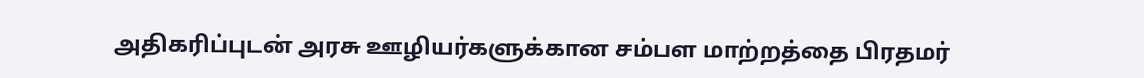அதிகரிப்புடன் அரசு ஊழியர்களுக்கான சம்பள மாற்றத்தை பிரதமர்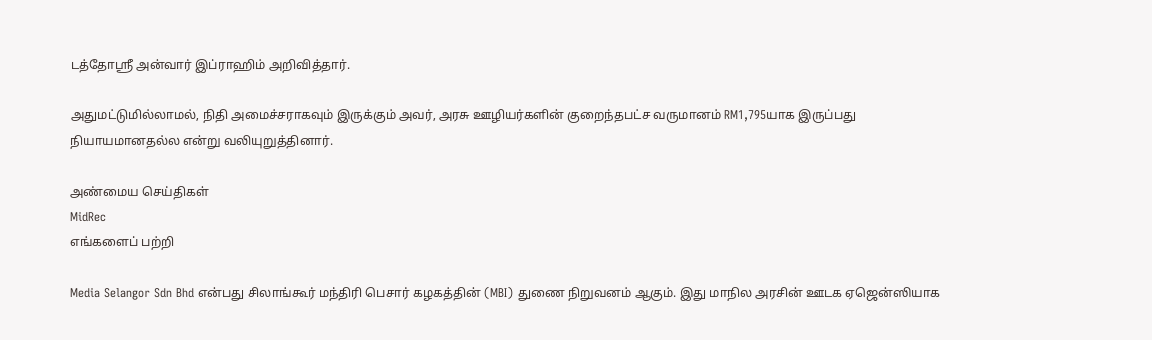டத்தோஸ்ரீ அன்வார் இப்ராஹிம் அறிவித்தார்.

அதுமட்டுமில்லாமல், நிதி அமைச்சராகவும் இருக்கும் அவர், அரசு ஊழியர்களின் குறைந்தபட்ச வருமானம் RM1,795யாக இருப்பது நியாயமானதல்ல என்று வலியுறுத்தினார்.

அண்மைய செய்திகள்
MidRec
எங்களைப் பற்றி

Media Selangor Sdn Bhd என்பது சிலாங்கூர் மந்திரி பெசார் கழகத்தின் (MBI) துணை நிறுவனம் ஆகும். இது மாநில அரசின் ஊடக ஏஜென்ஸியாக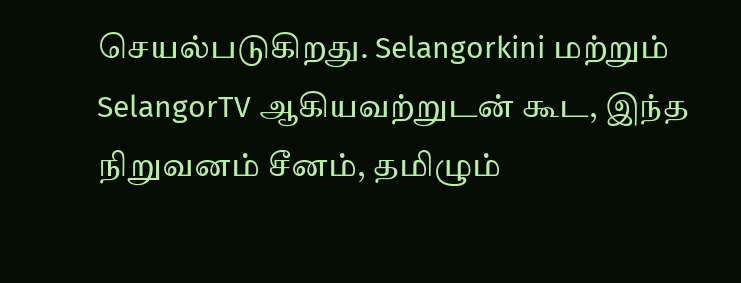செயல்படுகிறது. Selangorkini மற்றும் SelangorTV ஆகியவற்றுடன் கூட, இந்த நிறுவனம் சீனம், தமிழும்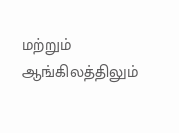மற்றும் ஆங்கிலத்திலும்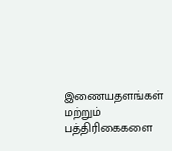இணையதளங்கள் மற்றும் பத்திரிகைகளை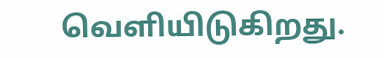வெளியிடுகிறது.